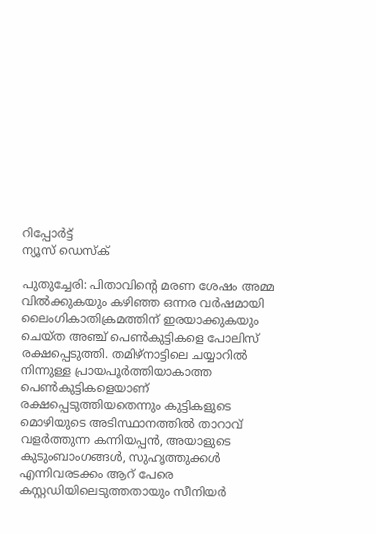റിപ്പോര്‍ട്ട്
ന്യൂസ് ഡെസ്ക്

പുതുച്ചേരി: പിതാവിന്റെ മരണ ശേഷം അമ്മ വില്‍ക്കുകയും കഴിഞ്ഞ ഒന്നര വര്‍ഷമായി ലൈംഗികാതിക്രമത്തിന് ഇരയാക്കുകയും ചെയ്ത അഞ്ച് പെണ്‍കുട്ടികളെ പോലിസ് രക്ഷപ്പെടുത്തി. തമിഴ്നാട്ടിലെ ചയ്യാറില്‍ നിന്നുള്ള പ്രായപൂര്‍ത്തിയാകാത്ത പെണ്‍കുട്ടികളെയാണ് രക്ഷപ്പെടുത്തിയതെന്നും കുട്ടികളുടെ മൊഴിയുടെ അടിസ്ഥാനത്തില്‍ താറാവ് വളര്‍ത്തുന്ന കന്നിയപ്പന്‍, അയാളുടെ കുടുംബാംഗങ്ങള്‍, സുഹൃത്തുക്കള്‍ എന്നിവരടക്കം ആറ് പേരെ കസ്റ്റഡിയിലെടുത്തതായും സീനിയര്‍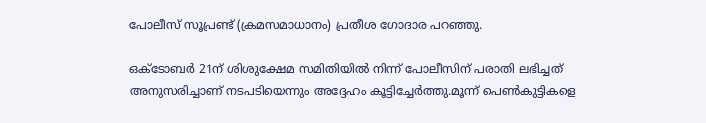പോലീസ് സൂപ്രണ്ട് (ക്രമസമാധാനം) പ്രതീശ ഗോദാര പറഞ്ഞു.

ഒക്ടോബര്‍ 21ന് ശിശുക്ഷേമ സമിതിയില്‍ നിന്ന് പോലീസിന് പരാതി ലഭിച്ചത് അനുസരിച്ചാണ് നടപടിയെന്നും അദ്ദേഹം കൂട്ടിച്ചേര്‍ത്തു.മൂന്ന് പെണ്‍കുട്ടികളെ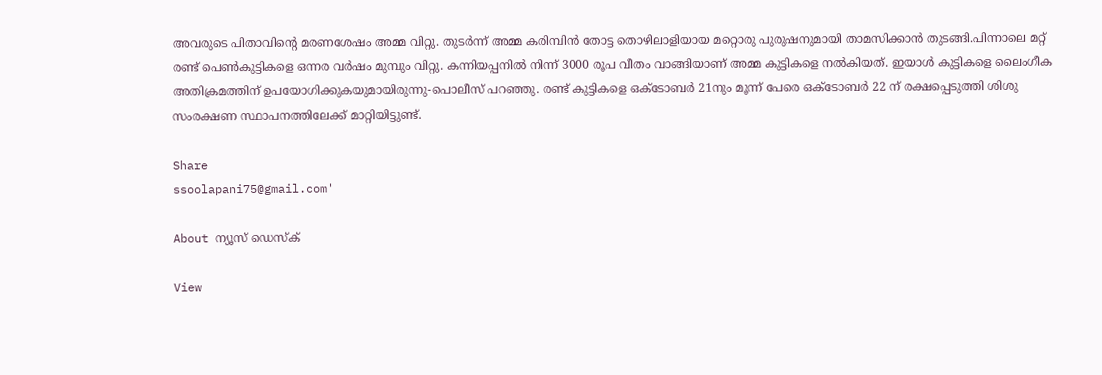അവരുടെ പിതാവിന്റെ മരണശേഷം അമ്മ വിറ്റു. തുടര്‍ന്ന് അമ്മ കരിമ്പിന്‍ തോട്ട തൊഴിലാളിയായ മറ്റൊരു പുരുഷനുമായി താമസിക്കാന്‍ തുടങ്ങി.പിന്നാലെ മറ്റ് രണ്ട് പെണ്‍കുട്ടികളെ ഒന്നര വര്‍ഷം മുമ്പും വിറ്റു. കന്നിയപ്പനില്‍ നിന്ന് 3000 രൂപ വീതം വാങ്ങിയാണ് അമ്മ കുട്ടികളെ നല്‍കിയത്. ഇയാള്‍ കുട്ടികളെ ലൈംഗീക അതിക്രമത്തിന് ഉപയോഗിക്കുകയുമായിരുന്നു-പൊലീസ് പറഞ്ഞു. രണ്ട് കുട്ടികളെ ഒക്ടോബര്‍ 21നും മൂന്ന് പേരെ ഒക്ടോബര്‍ 22 ന് രക്ഷപ്പെടുത്തി ശിശു സംരക്ഷണ സ്ഥാപനത്തിലേക്ക് മാറ്റിയിട്ടുണ്ട്.

Share
ssoolapani75@gmail.com'

About ന്യൂസ് ഡെസ്ക്

View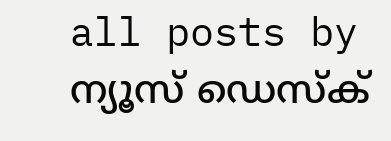all posts by ന്യൂസ് ഡെസ്ക്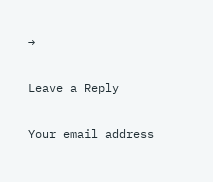→

Leave a Reply

Your email address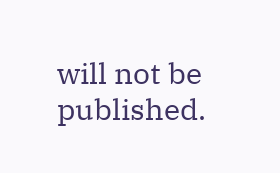will not be published.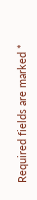Required fields are marked *